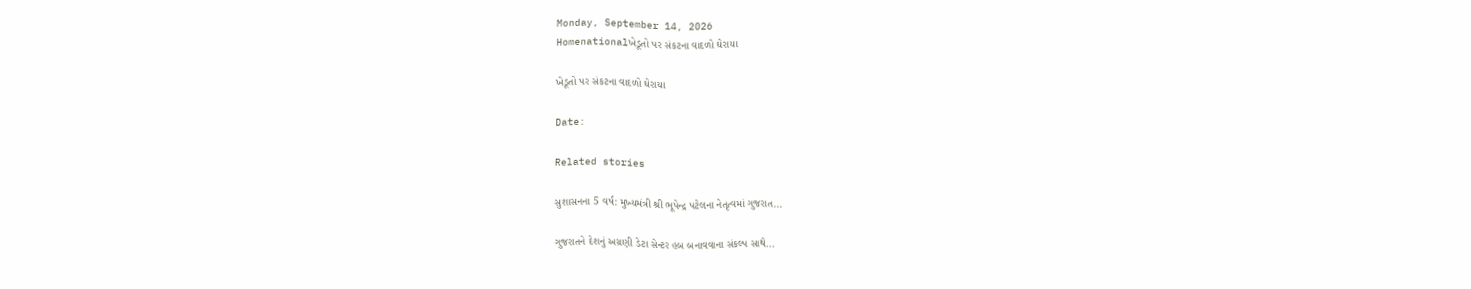Monday, September 14, 2026
Homenationalખેડૂતો પર સંકટના વાદળો ઘેરાયા

ખેડૂતો પર સંકટના વાદળો ઘેરાયા

Date:

Related stories

સુશાસનના 5 વર્ષ: મુખ્યમંત્રી શ્રી ભૂપેન્દ્ર પટેલના નેતૃત્વમાં ગુજરાત...

ગુજરાતને દેશનું અગ્રણી ડેટા સેન્ટર હબ બનાવવાના સંકલ્પ સાથે...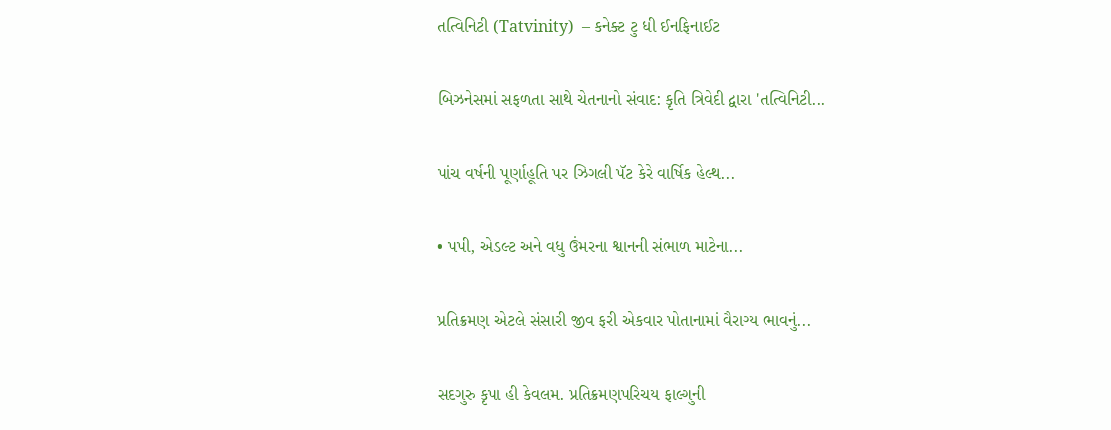તત્વિનિટી (Tatvinity)  – કનેક્ટ ટુ ધી ઈનફિનાઈટ

બિઝનેસમાં સફળતા સાથે ચેતનાનો સંવાદ: કૃતિ ત્રિવેદી દ્વારા 'તત્વિનિટી...

પાંચ વર્ષની પૂર્ણાહૂતિ પર ઝિગલી પૅટ કેરે વાર્ષિક હેલ્થ...

• પપી, એડલ્ટ અને વધુ ઉંમરના શ્વાનની સંભાળ માટેના...

પ્રતિક્રમણ એટલે સંસારી જીવ ફરી એકવાર પોતાનામાં વૈરાગ્ય ભાવનું...

સદગુરુ કૃપા હી કેવલમ. પ્રતિક્રમણપરિચય ફાલ્ગુની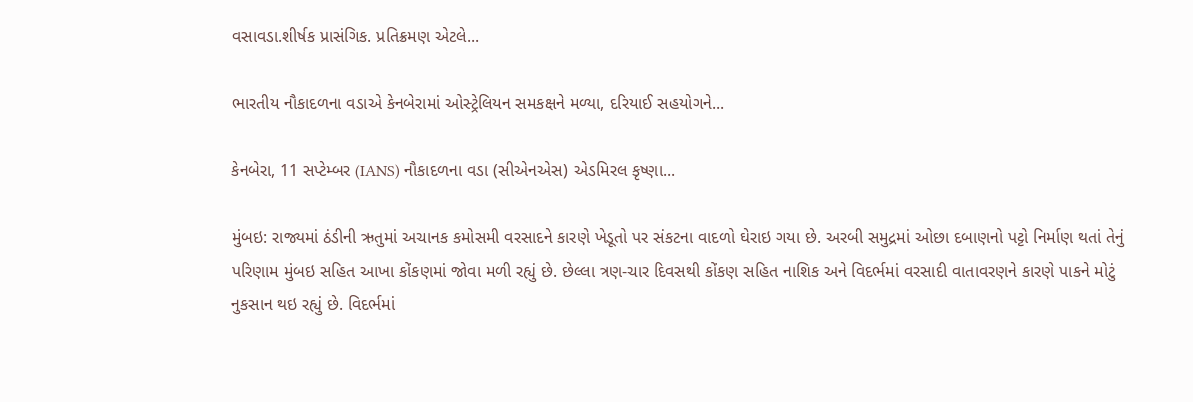વસાવડા.શીર્ષક પ્રાસંગિક. પ્રતિક્રમણ એટલે...

ભારતીય નૌકાદળના વડાએ કેનબેરામાં ઓસ્ટ્રેલિયન સમકક્ષને મળ્યા, દરિયાઈ સહયોગને...

કેનબેરા, 11 સપ્ટેમ્બર (IANS) નૌકાદળના વડા (સીએનએસ) એડમિરલ કૃષ્ણા...

મુંબઇ: રાજ્યમાં ઠંડીની ઋતુમાં અચાનક કમોસમી વરસાદને કારણે ખેડૂતો પર સંકટના વાદળો ઘેરાઇ ગયા છે. અરબી સમુદ્રમાં ઓછા દબાણનો પટ્ટો નિર્માણ થતાં તેનું પરિણામ મુંબઇ સહિત આખા કોંકણમાં જોવા મળી રહ્યું છે. છેલ્લા ત્રણ-ચાર દિવસથી કોંકણ સહિત નાશિક અને વિદર્ભમાં વરસાદી વાતાવરણને કારણે પાકને મોટું નુકસાન થઇ રહ્યું છે. વિદર્ભમાં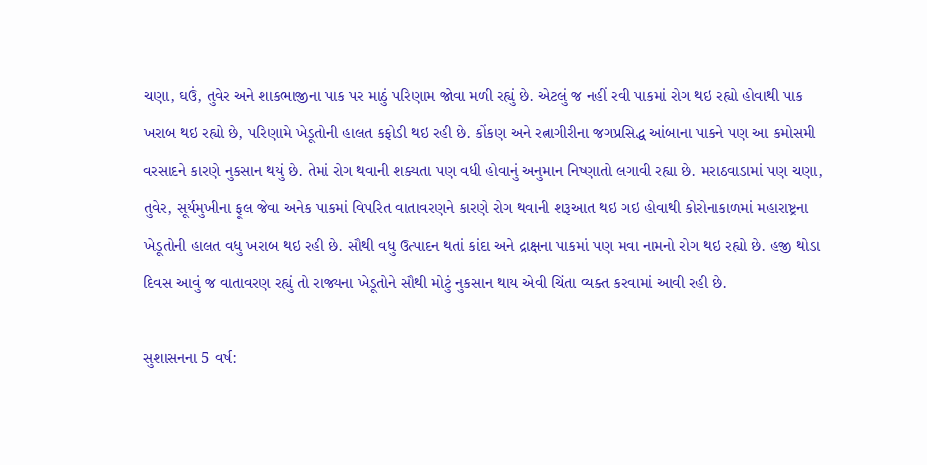ચણા, ઘઉં, તુવેર અને શાકભાજીના પાક પર માઠું પરિણામ જોવા મળી રહ્યું છે. એટલું જ નહીં રવી પાકમાં રોગ થઇ રહ્યો હોવાથી પાક ખરાબ થઇ રહ્યો છે, પરિણામે ખેડૂતોની હાલત કફોડી થઇ રહી છે. કોંકણ અને રત્નાગીરીના જગપ્રસિદ્ધ આંબાના પાકને પણ આ કમોસમી વરસાદને કારણે નુકસાન થયું છે. તેમાં રોગ થવાની શક્યતા પણ વધી હોવાનું અનુમાન નિષ્ણાતો લગાવી રહ્યા છે. મરાઠવાડામાં પણ ચણા, તુવેર, સૂર્યમુખીના ફૂલ જેવા અનેક પાકમાં વિપરિત વાતાવરણને કારણે રોગ થવાની શરૂઆત થઇ ગઇ હોવાથી કોરોનાકાળમાં મહારાષ્ટ્રના ખેડૂતોની હાલત વધુ ખરાબ થઇ રહી છે. સૌથી વધુ ઉત્પાદન થતાં કાંદા અને દ્રાક્ષના પાકમાં પણ મવા નામનો રોગ થઇ રહ્યો છે. હજી થોડા દિવસ આવું જ વાતાવરણ રહ્યું તો રાજ્યના ખેડૂતોને સૌથી મોટું નુકસાન થાય એવી ચિંતા વ્યક્ત કરવામાં આવી રહી છે.

સુશાસનના 5 વર્ષ: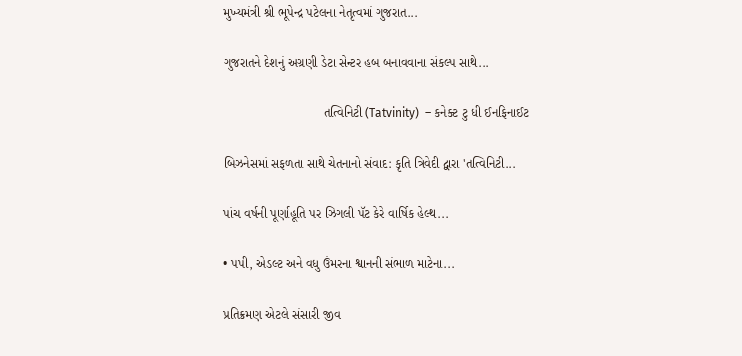મુખ્યમંત્રી શ્રી ભૂપેન્દ્ર પટેલના નેતૃત્વમાં ગુજરાત...

ગુજરાતને દેશનું અગ્રણી ડેટા સેન્ટર હબ બનાવવાના સંકલ્પ સાથે...

                            તત્વિનિટી (Tatvinity)  – કનેક્ટ ટુ ધી ઈનફિનાઈટ

બિઝનેસમાં સફળતા સાથે ચેતનાનો સંવાદ: કૃતિ ત્રિવેદી દ્વારા 'તત્વિનિટી...

પાંચ વર્ષની પૂર્ણાહૂતિ પર ઝિગલી પૅટ કેરે વાર્ષિક હેલ્થ...

• પપી, એડલ્ટ અને વધુ ઉંમરના શ્વાનની સંભાળ માટેના...

પ્રતિક્રમણ એટલે સંસારી જીવ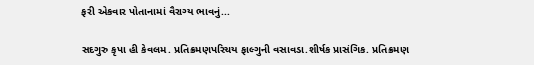ફરી એકવાર પોતાનામાં વૈરાગ્ય ભાવનું...

સદગુરુ કૃપા હી કેવલમ. પ્રતિક્રમણપરિચય ફાલ્ગુની વસાવડા.શીર્ષક પ્રાસંગિક. પ્રતિક્રમણ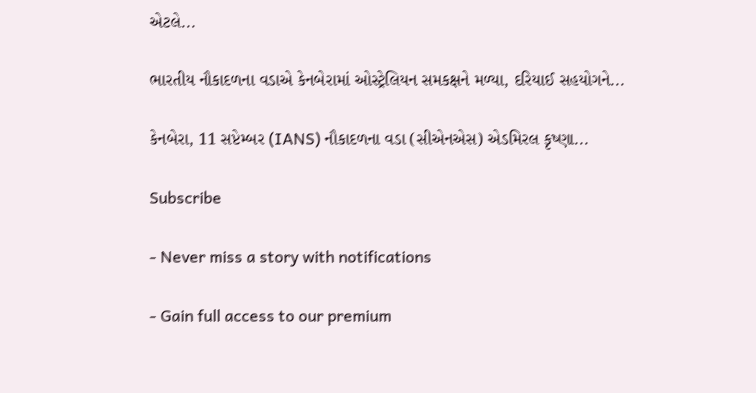એટલે...

ભારતીય નૌકાદળના વડાએ કેનબેરામાં ઓસ્ટ્રેલિયન સમકક્ષને મળ્યા, દરિયાઈ સહયોગને...

કેનબેરા, 11 સપ્ટેમ્બર (IANS) નૌકાદળના વડા (સીએનએસ) એડમિરલ કૃષ્ણા...

Subscribe

- Never miss a story with notifications

- Gain full access to our premium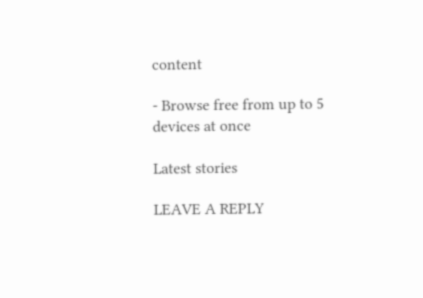content

- Browse free from up to 5 devices at once

Latest stories

LEAVE A REPLY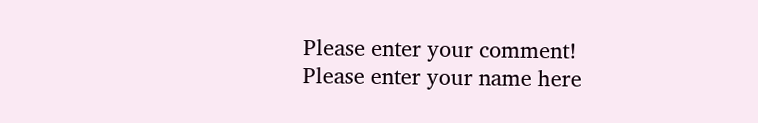Please enter your comment!
Please enter your name here